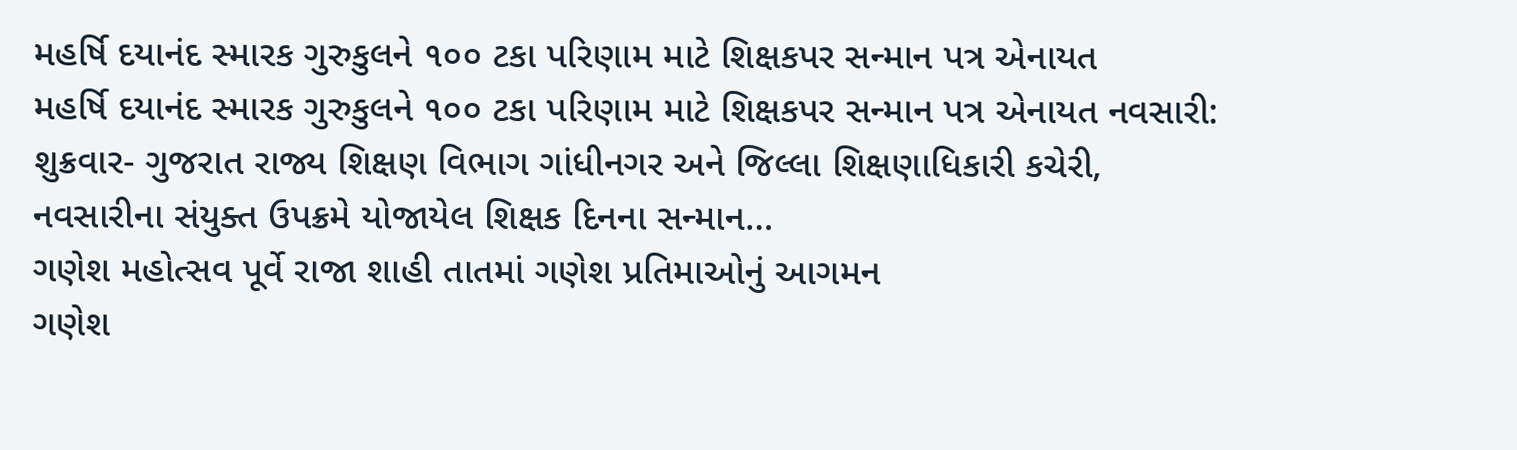મહર્ષિ દયાનંદ સ્મારક ગુરુકુલને ૧૦૦ ટકા પરિણામ માટે શિક્ષકપર સન્માન પત્ર એનાયત
મહર્ષિ દયાનંદ સ્મારક ગુરુકુલને ૧૦૦ ટકા પરિણામ માટે શિક્ષકપર સન્માન પત્ર એનાયત નવસારી: શુક્રવાર- ગુજરાત રાજ્ય શિક્ષણ વિભાગ ગાંધીનગર અને જિલ્લા શિક્ષણાધિકારી કચેરી, નવસારીના સંયુક્ત ઉપક્રમે યોજાયેલ શિક્ષક દિનના સન્માન…
ગણેશ મહોત્સવ પૂર્વે રાજા શાહી તાતમાં ગણેશ પ્રતિમાઓનું આગમન
ગણેશ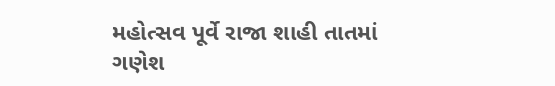મહોત્સવ પૂર્વે રાજા શાહી તાતમાં ગણેશ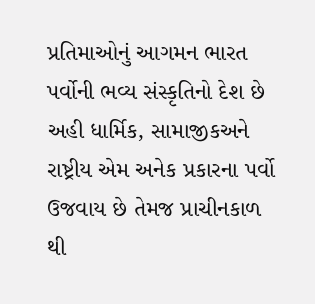પ્રતિમાઓનું આગમન ભારત પર્વોની ભવ્ય સંસ્કૃતિનો દેશ છે અહી ધાર્મિક, સામાજીકઅને રાષ્ટ્રીય એમ અનેક પ્રકારના પર્વો ઉજવાય છે તેમજ પ્રાચીનકાળ થી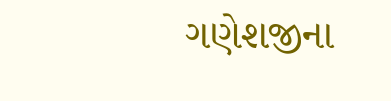ગણેશજીના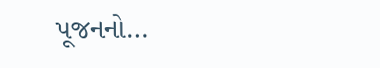પૂજનનો…